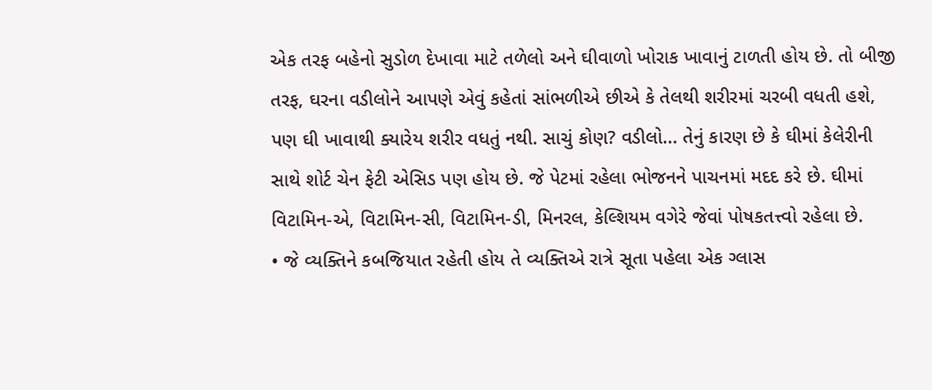એક તરફ બહેનો સુડોળ દેખાવા માટે તળેલો અને ઘીવાળો ખોરાક ખાવાનું ટાળતી હોય છે. તો બીજી તરફ, ઘરના વડીલોને આપણે એવું કહેતાં સાંભળીએ છીએ કે તેલથી શરીરમાં ચરબી વધતી હશે, પણ ઘી ખાવાથી ક્યારેય શરીર વધતું નથી. સાચું કોણ? વડીલો... તેનું કારણ છે કે ઘીમાં કેલેરીની સાથે શોર્ટ ચેન ફેટી એસિડ પણ હોય છે. જે પેટમાં રહેલા ભોજનને પાચનમાં મદદ કરે છે. ઘીમાં વિટામિન-એ, વિટામિન-સી, વિટામિન-ડી, મિનરલ, કેલ્શિયમ વગેરે જેવાં પોષકતત્ત્વો રહેલા છે.
• જે વ્યક્તિને કબજિયાત રહેતી હોય તે વ્યક્તિએ રાત્રે સૂતા પહેલા એક ગ્લાસ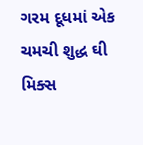ગરમ દૂધમાં એક ચમચી શુદ્ધ ઘી મિક્સ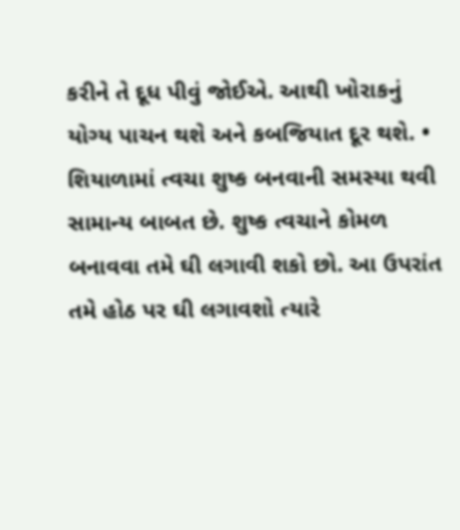કરીને તે દૂધ પીવું જોઈએ. આથી ખોરાકનું યોગ્ય પાચન થશે અને કબજિયાત દૂર થશે. • શિયાળામાં ત્વચા શુષ્ક બનવાની સમસ્યા થવી સામાન્ય બાબત છે. શુષ્ક ત્વચાને કોમળ બનાવવા તમે ઘી લગાવી શકો છો. આ ઉપરાંત તમે હોઠ પર ઘી લગાવશો ત્યારે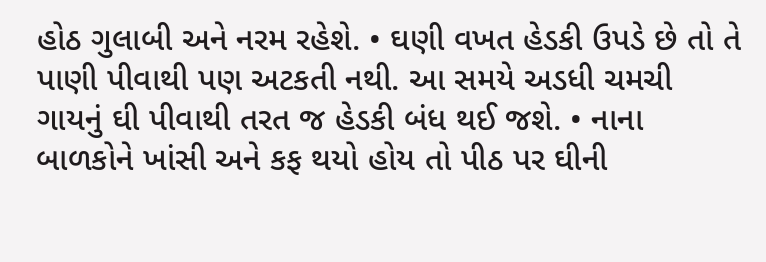હોઠ ગુલાબી અને નરમ રહેશે. • ઘણી વખત હેડકી ઉપડે છે તો તે પાણી પીવાથી પણ અટકતી નથી. આ સમયે અડધી ચમચી ગાયનું ઘી પીવાથી તરત જ હેડકી બંધ થઈ જશે. • નાના બાળકોને ખાંસી અને કફ થયો હોય તો પીઠ પર ઘીની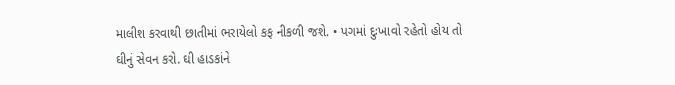માલીશ કરવાથી છાતીમાં ભરાયેલો કફ નીકળી જશે. • પગમાં દુઃખાવો રહેતો હોય તો ઘીનું સેવન કરો. ઘી હાડકાંને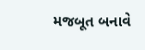મજબૂત બનાવે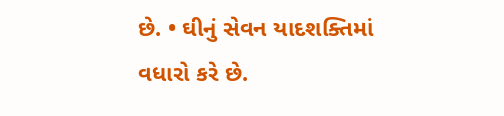છે. • ઘીનું સેવન યાદશક્તિમાં વધારો કરે છે.